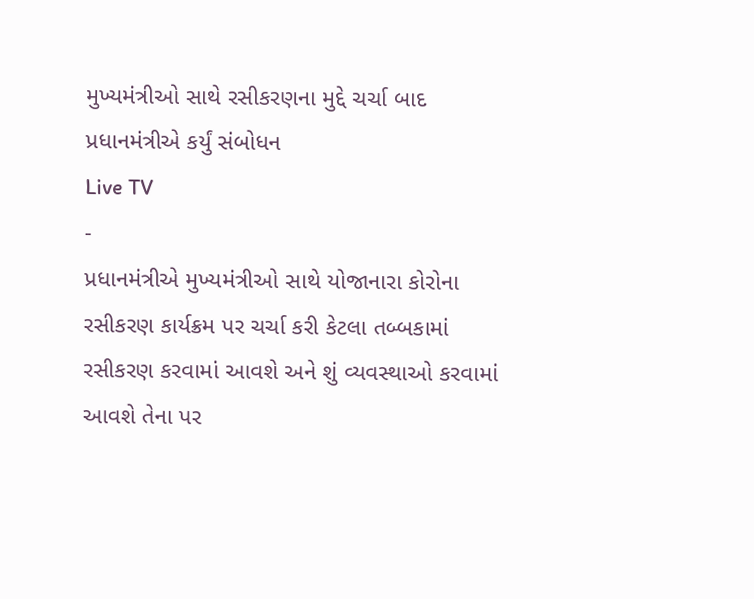મુખ્યમંત્રીઓ સાથે રસીકરણના મુદ્દે ચર્ચા બાદ પ્રધાનમંત્રીએ કર્યું સંબોધન
Live TV
-
પ્રધાનમંત્રીએ મુખ્યમંત્રીઓ સાથે યોજાનારા કોરોના રસીકરણ કાર્યક્રમ પર ચર્ચા કરી કેટલા તબ્બકામાં રસીકરણ કરવામાં આવશે અને શું વ્યવસ્થાઓ કરવામાં આવશે તેના પર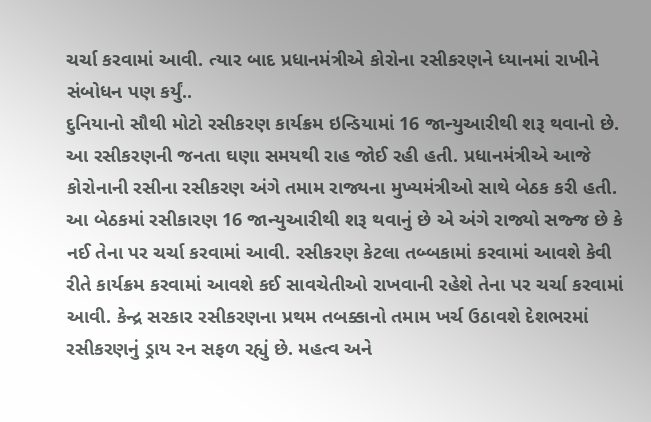ચર્ચા કરવામાં આવી. ત્યાર બાદ પ્રધાનમંત્રીએ કોરોના રસીકરણને ધ્યાનમાં રાખીને સંબોધન પણ કર્યું..
દુનિયાનો સૌથી મોટો રસીકરણ કાર્યક્રમ ઇન્ડિયામાં 16 જાન્યુઆરીથી શરૂ થવાનો છે. આ રસીકરણની જનતા ઘણા સમયથી રાહ જોઈ રહી હતી. પ્રધાનમંત્રીએ આજે કોરોનાની રસીના રસીકરણ અંગે તમામ રાજ્યના મુખ્યમંત્રીઓ સાથે બેઠક કરી હતી. આ બેઠકમાં રસીકારણ 16 જાન્યુઆરીથી શરૂ થવાનું છે એ અંગે રાજ્યો સજ્જ છે કે નઈ તેના પર ચર્ચા કરવામાં આવી. રસીકરણ કેટલા તબ્બકામાં કરવામાં આવશે કેવી રીતે કાર્યક્રમ કરવામાં આવશે કઈ સાવચેતીઓ રાખવાની રહેશે તેના પર ચર્ચા કરવામાં આવી. કેન્દ્ર સરકાર રસીકરણના પ્રથમ તબક્કાનો તમામ ખર્ચ ઉઠાવશે દેશભરમાં રસીકરણનું ડ્રાય રન સફળ રહ્યું છે. મહત્વ અને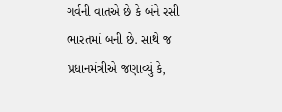ગર્વની વાતએ છે કે બંને રસી ભારતમાં બની છે. સાથે જ પ્રધાનમંત્રીએ જણાવ્યું કે,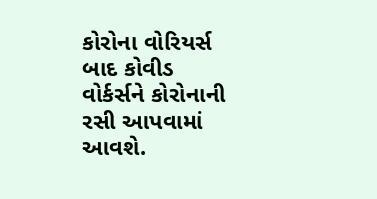કોરોના વોરિયર્સ બાદ કોવીડ વોર્કર્સને કોરોનાની રસી આપવામાં આવશે.